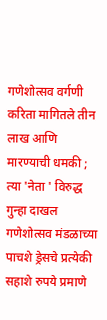गणेशोत्सव वर्गणी करिता मागितले तीन लाख आणि मारण्याची धमकी ; त्या 'नेता ' विरुद्ध गुन्हा दाखल गणेशोत्सव मंडळाच्या पाचशे ड्रेसचे प्रत्येकी सहाशे रुपये प्रमाणे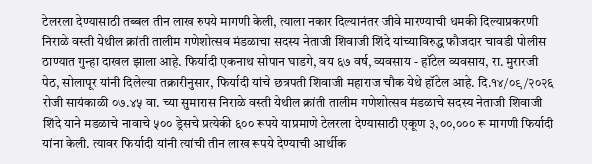टेलरला देण्यासाठी तब्बल तीन लाख रुपये मागणी केली, त्याला नकार दिल्यानंतर जीवे मारण्याची धमकी दिल्याप्रकरणी निराळे वस्ती येथील क्रांती तालीम गणेशोत्सव मंडळाचा सदस्य नेताजी शिवाजी शिंदे यांच्याविरुद्ध फौजदार चावडी पोलीस ठाण्यात गुन्हा दाखल झाला आहे. फिर्यादी एकनाथ सोपान घाडगे, वय ६७ वर्ष, व्यवसाय - हॉटेल व्यवसाय, रा. मुरारजी पेठ, सोलापूर यांनी दिलेल्या तक्रारीनुसार, फिर्यादी यांचे छत्रपती शिवाजी महाराज चौक येथे हॉटेल आहे. दि.१४/०९/२०२६ रोजी सायंकाळी ०७.४५ वा. च्या सुमारास निराळे वस्ती येथील क्रांती तालीम गणेशोत्सव मंडळाचे सदस्य नेताजी शिवाजी शिंदे याने मडळाचे नावाचे ५०० ड्रेसचे प्रत्येकी ६०० रूपये याप्रमाणे टेलरला देण्यासाठी एकूण ३,००,००० रू मागणी फिर्यादी यांना केली. त्यावर फिर्यादी यांनी त्यांची तीन लाख रूपये देण्याची आर्थीक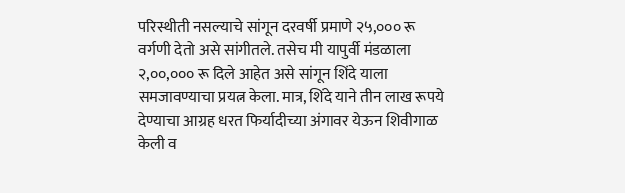परिस्थीती नसल्याचे सांगून दरवर्षी प्रमाणे २५,००० रू वर्गणी देतो असे सांगीतले. तसेच मी यापुर्वी मंडळाला २,००,००० रू दिले आहेत असे सांगून शिंदे याला समजावण्याचा प्रयत्न केला. मात्र, शिंदे याने तीन लाख रूपये देण्याचा आग्रह धरत फिर्यादीच्या अंगावर येऊन शिवीगाळ केली व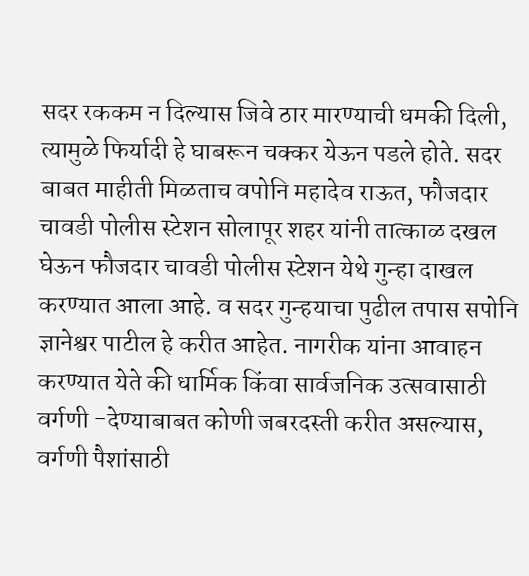सदर रककम न दिल्यास जिवे ठार मारण्याची धमकी दिली, त्यामुळे फिर्यादी हे घाबरून चक्कर येऊन पडले होते. सदर बाबत माहीती मिळताच वपोनि महादेव राऊत, फौजदार चावडी पोलीस स्टेशन सोलापूर शहर यांनी तात्काळ दखल घेऊन फौजदार चावडी पोलीस स्टेशन येथे गुन्हा दाखल करण्यात आला आहे. व सदर गुन्हयाचा पुढील तपास सपोनि ज्ञानेश्वर पाटील हे करीत आहेत. नागरीक यांना आवाहन करण्यात येते की धार्मिक किंवा सार्वजनिक उत्सवासाठी वर्गणी -देण्याबाबत कोणी जबरदस्ती करीत असल्यास, वर्गणी पैशांसाठी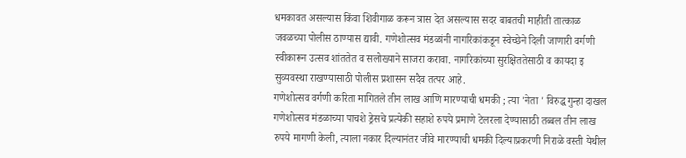धमकावत असल्यास किंवा शिवीगाळ करून त्रास देत असल्यास सदर बाबतची माहीती तात्काळ जवळच्या पोलीस ठाण्यास द्यावी. गणेशोत्सव मंडळांनी नागरिकांकडून स्वेच्छेने दिली जाणारी वर्गणी स्वीकारून उत्सव शांततेत व सलोख्याने साजरा करावा. नागरिकांच्या सुरक्षिततेसाठी व कायदा इ सुव्यवस्था राखण्यासाठी पोलीस प्रशासन सदैव तत्पर आहे.
गणेशोत्सव वर्गणी करिता मागितले तीन लाख आणि मारण्याची धमकी ; त्या 'नेता ' विरुद्ध गुन्हा दाखल गणेशोत्सव मंडळाच्या पाचशे ड्रेसचे प्रत्येकी सहाशे रुपये प्रमाणे टेलरला देण्यासाठी तब्बल तीन लाख रुपये मागणी केली, त्याला नकार दिल्यानंतर जीवे मारण्याची धमकी दिल्याप्रकरणी निराळे वस्ती येथील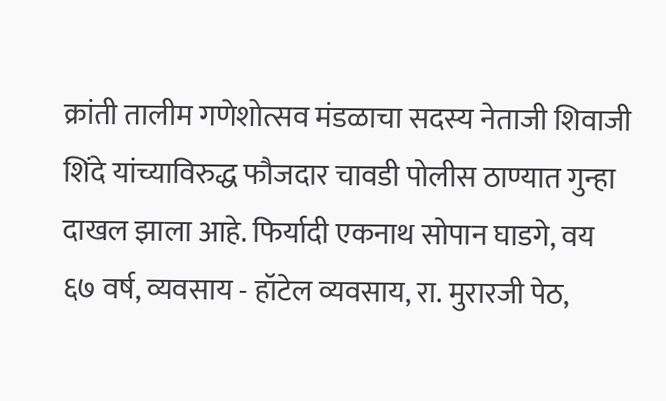क्रांती तालीम गणेशोत्सव मंडळाचा सदस्य नेताजी शिवाजी शिंदे यांच्याविरुद्ध फौजदार चावडी पोलीस ठाण्यात गुन्हा दाखल झाला आहे. फिर्यादी एकनाथ सोपान घाडगे, वय ६७ वर्ष, व्यवसाय - हॉटेल व्यवसाय, रा. मुरारजी पेठ,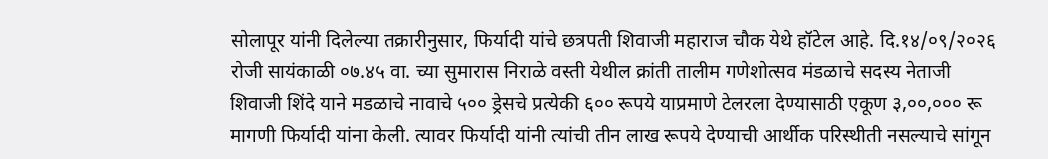सोलापूर यांनी दिलेल्या तक्रारीनुसार, फिर्यादी यांचे छत्रपती शिवाजी महाराज चौक येथे हॉटेल आहे. दि.१४/०९/२०२६ रोजी सायंकाळी ०७.४५ वा. च्या सुमारास निराळे वस्ती येथील क्रांती तालीम गणेशोत्सव मंडळाचे सदस्य नेताजी शिवाजी शिंदे याने मडळाचे नावाचे ५०० ड्रेसचे प्रत्येकी ६०० रूपये याप्रमाणे टेलरला देण्यासाठी एकूण ३,००,००० रू मागणी फिर्यादी यांना केली. त्यावर फिर्यादी यांनी त्यांची तीन लाख रूपये देण्याची आर्थीक परिस्थीती नसल्याचे सांगून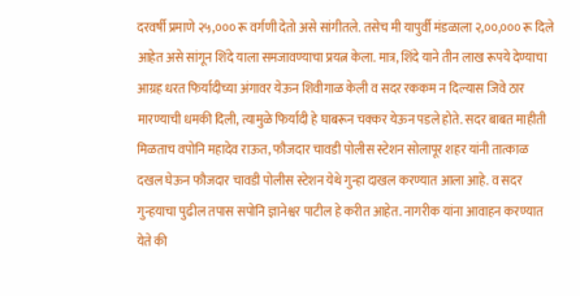दरवर्षी प्रमाणे २५,००० रू वर्गणी देतो असे सांगीतले. तसेच मी यापुर्वी मंडळाला २,००,००० रू दिले आहेत असे सांगून शिंदे याला समजावण्याचा प्रयत्न केला. मात्र, शिंदे याने तीन लाख रूपये देण्याचा आग्रह धरत फिर्यादीच्या अंगावर येऊन शिवीगाळ केली व सदर रककम न दिल्यास जिवे ठार मारण्याची धमकी दिली, त्यामुळे फिर्यादी हे घाबरून चक्कर येऊन पडले होते. सदर बाबत माहीती मिळताच वपोनि महादेव राऊत, फौजदार चावडी पोलीस स्टेशन सोलापूर शहर यांनी तात्काळ दखल घेऊन फौजदार चावडी पोलीस स्टेशन येथे गुन्हा दाखल करण्यात आला आहे. व सदर गुन्हयाचा पुढील तपास सपोनि ज्ञानेश्वर पाटील हे करीत आहेत. नागरीक यांना आवाहन करण्यात येते की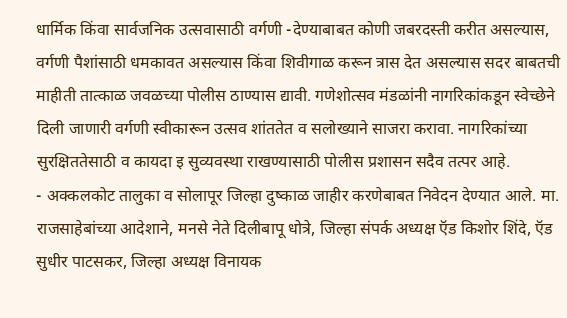धार्मिक किंवा सार्वजनिक उत्सवासाठी वर्गणी -देण्याबाबत कोणी जबरदस्ती करीत असल्यास, वर्गणी पैशांसाठी धमकावत असल्यास किंवा शिवीगाळ करून त्रास देत असल्यास सदर बाबतची माहीती तात्काळ जवळच्या पोलीस ठाण्यास द्यावी. गणेशोत्सव मंडळांनी नागरिकांकडून स्वेच्छेने दिली जाणारी वर्गणी स्वीकारून उत्सव शांततेत व सलोख्याने साजरा करावा. नागरिकांच्या सुरक्षिततेसाठी व कायदा इ सुव्यवस्था राखण्यासाठी पोलीस प्रशासन सदैव तत्पर आहे.
- अक्कलकोट तालुका व सोलापूर जिल्हा दुष्काळ जाहीर करणेबाबत निवेदन देण्यात आले. मा. राजसाहेबांच्या आदेशाने, मनसे नेते दिलीबापू धोत्रे, जिल्हा संपर्क अध्यक्ष ऍड किशोर शिंदे, ऍड सुधीर पाटसकर, जिल्हा अध्यक्ष विनायक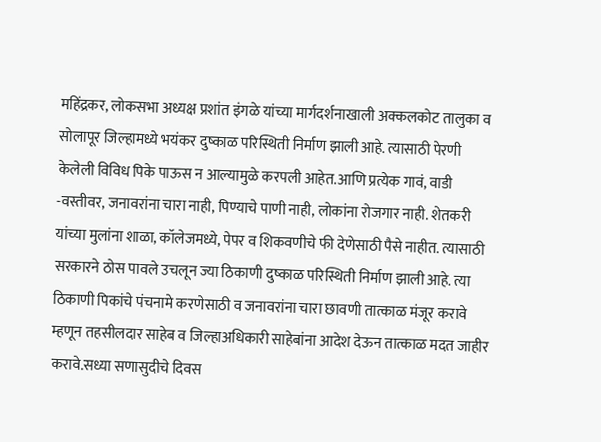महिंद्रकर, लोकसभा अध्यक्ष प्रशांत इंगळे यांच्या मार्गदर्शनाखाली अक्कलकोट तालुका व सोलापूर जिल्हामध्ये भयंकर दुष्काळ परिस्थिती निर्माण झाली आहे. त्यासाठी पेरणी केलेली विविध पिके पाऊस न आल्यामुळे करपली आहेत.आणि प्रत्येक गावं, वाडी -वस्तीवर, जनावरांना चारा नाही, पिण्याचे पाणी नाही, लोकांना रोजगार नाही. शेतकरी यांच्या मुलांना शाळा, कॉलेजमध्ये, पेपर व शिकवणीचे फी देणेसाठी पैसे नाहीत. त्यासाठी सरकारने ठोस पावले उचलून ज्या ठिकाणी दुष्काळ परिस्थिती निर्माण झाली आहे. त्या ठिकाणी पिकांचे पंचनामे करणेसाठी व जनावरांना चारा छावणी तात्काळ मंजूर करावे म्हणून तहसीलदार साहेब व जिल्हाअधिकारी साहेबांना आदेश देऊन तात्काळ मदत जाहीर करावे.सध्या सणासुदीचे दिवस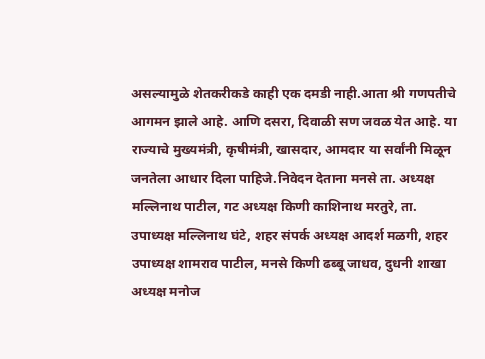असल्यामुळे शेतकरीकडे काही एक दमडी नाही.आता श्री गणपतीचे आगमन झाले आहे. आणि दसरा, दिवाळी सण जवळ येत आहे. या राज्याचे मुख्यमंत्री, कृषीमंत्री, खासदार, आमदार या सर्वांनी मिळून जनतेला आधार दिला पाहिजे.निवेदन देताना मनसे ता. अध्यक्ष मल्लिनाथ पाटील, गट अध्यक्ष किणी काशिनाथ मरतुरे, ता. उपाध्यक्ष मल्लिनाथ घंटे, शहर संपर्क अध्यक्ष आदर्श मळगी, शहर उपाध्यक्ष शामराव पाटील, मनसे किणी ढब्बू जाधव, दुधनी शाखा अध्यक्ष मनोज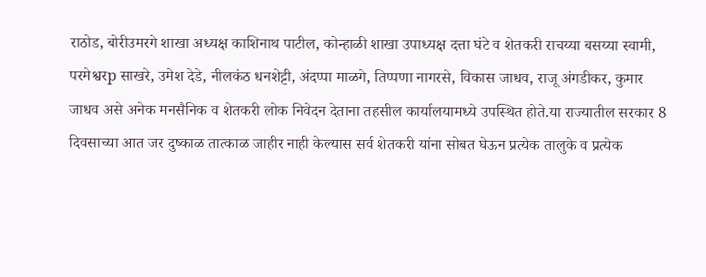राठोड, बोरीउमरगे शाखा अध्यक्ष काशिनाथ पाटील, कोन्हाळी शाखा उपाध्यक्ष दत्ता घंटे व शेतकरी राचय्या बसय्या स्वामी, परमेश्वरp साखरे, उमेश देडे, नीलकंठ धनशेट्टी, अंदप्पा माळगे, तिप्पणा नागरसे, विकास जाधव, राजू अंगडीकर, कुमार जाधव असे अनेक मनसैनिक व शेतकरी लोक निवेदन देताना तहसील कार्यालयामध्ये उपस्थित होते.या राज्यातील सरकार 8 दिवसाच्या आत जर दुष्काळ तात्काळ जाहीर नाही केल्यास सर्व शेतकरी यांना सोबत घेऊन प्रत्येक तालुके व प्रत्येक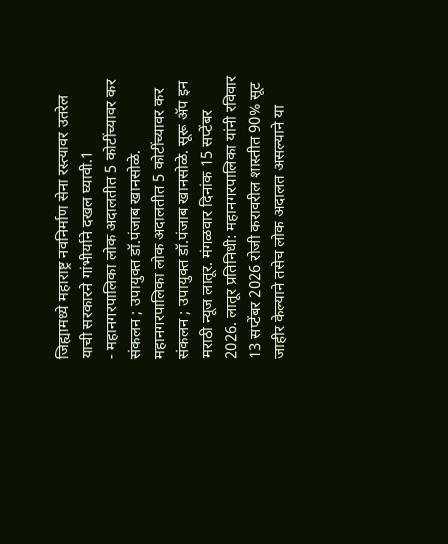जिह्यामध्ये महाराष्ट्र नवनिर्माण सेना रस्त्यावर उतरेल याची सरकारने गांभीर्याने दखल घ्यावी.1
- महानगरपालिका लोक अदालतीत 5 कोटींच्यावर कर संकलन ; उपायुक्त डॉ.पंजाब खानसोळे. महानगरपालिका लोक अदालतीत 5 कोटींच्यावर कर संकलन ; उपायुक्त डॉ.पंजाब खानसोळे. सूरू ॲप इन मराठी न्यूज लातूर. मंगळवार दिनांक 15 सप्टेंबर 2026. लातूर प्रतिनिधी: महानगरपालिका यांनी रविवार 13 सप्टेंबर 2026 रोजी करावरील शास्तीत 90% सूट जाहीर केल्याने तसेच लोक अदालत असल्याने या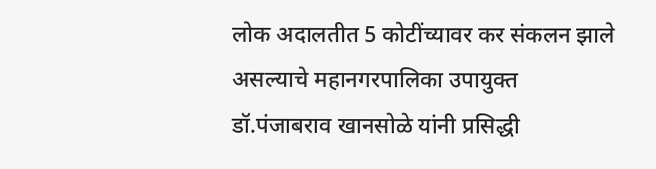लोक अदालतीत 5 कोटींच्यावर कर संकलन झाले असल्याचे महानगरपालिका उपायुक्त डॉ.पंजाबराव खानसोळे यांनी प्रसिद्धी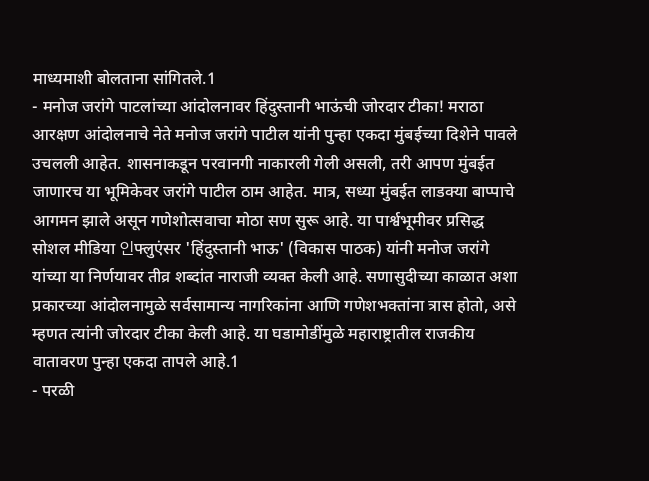माध्यमाशी बोलताना सांगितले.1
- मनोज जरांगे पाटलांच्या आंदोलनावर हिंदुस्तानी भाऊंची जोरदार टीका! मराठा आरक्षण आंदोलनाचे नेते मनोज जरांगे पाटील यांनी पुन्हा एकदा मुंबईच्या दिशेने पावले उचलली आहेत. शासनाकडून परवानगी नाकारली गेली असली, तरी आपण मुंबईत जाणारच या भूमिकेवर जरांगे पाटील ठाम आहेत. मात्र, सध्या मुंबईत लाडक्या बाप्पाचे आगमन झाले असून गणेशोत्सवाचा मोठा सण सुरू आहे. या पार्श्वभूमीवर प्रसिद्ध सोशल मीडिया 인फ्लुएंसर 'हिंदुस्तानी भाऊ' (विकास पाठक) यांनी मनोज जरांगे यांच्या या निर्णयावर तीव्र शब्दांत नाराजी व्यक्त केली आहे. सणासुदीच्या काळात अशा प्रकारच्या आंदोलनामुळे सर्वसामान्य नागरिकांना आणि गणेशभक्तांना त्रास होतो, असे म्हणत त्यांनी जोरदार टीका केली आहे. या घडामोडींमुळे महाराष्ट्रातील राजकीय वातावरण पुन्हा एकदा तापले आहे.1
- परळी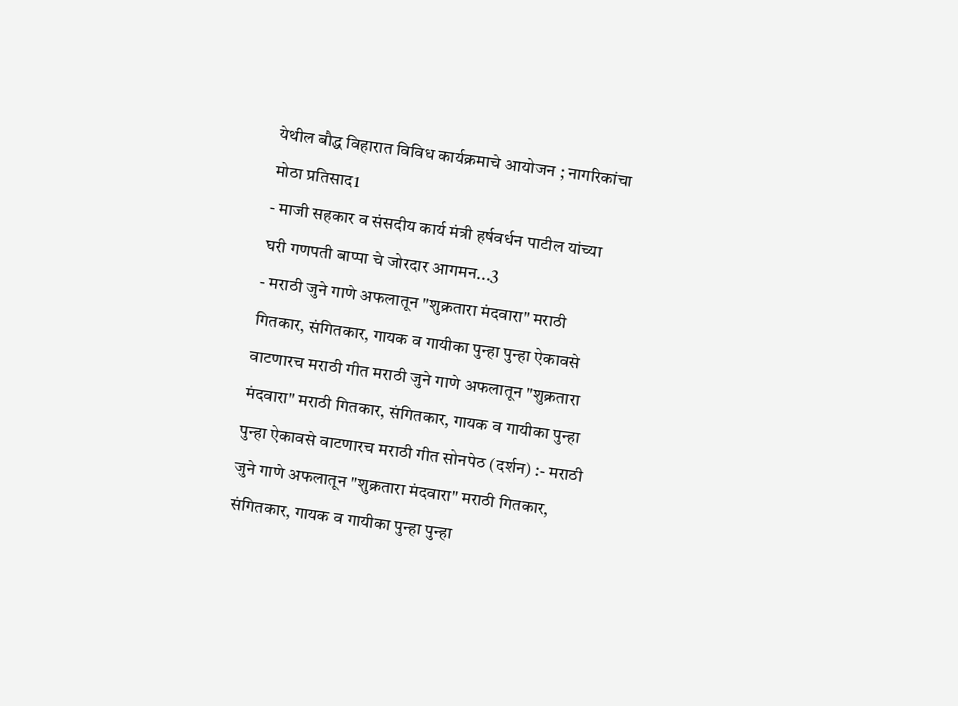येथील बौद्ध विहारात विविध कार्यक्रमाचे आयोजन ; नागरिकांचा मोठा प्रतिसाद1
- माजी सहकार व संसदीय कार्य मंत्री हर्षवर्धन पाटील यांच्या घरी गणपती बाप्पा चे जोरदार आगमन...3
- मराठी जुने गाणे अफलातून "शुक्रतारा मंदवारा" मराठी गितकार, संगितकार, गायक व गायीका पुन्हा पुन्हा ऐकावसे वाटणारच मराठी गीत मराठी जुने गाणे अफलातून "शुक्रतारा मंदवारा" मराठी गितकार, संगितकार, गायक व गायीका पुन्हा पुन्हा ऐकावसे वाटणारच मराठी गीत सोनपेठ (दर्शन) :- मराठी जुने गाणे अफलातून "शुक्रतारा मंदवारा" मराठी गितकार, संगितकार, गायक व गायीका पुन्हा पुन्हा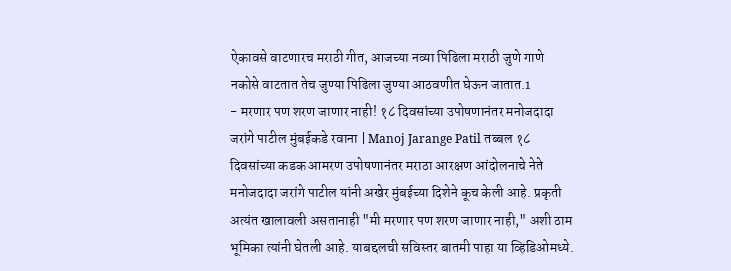ऐकावसे वाटणारच मराठी गीत, आजच्या नव्या पिढिला मराठी जुणे गाणे नकोसे वाटतात तेच जुण्या पिढिला जुण्या आठवणीत घेऊन जातात.1
- मरणार पण शरण जाणार नाही! १८ दिवसांच्या उपोषणानंतर मनोजदादा जरांगे पाटील मुंबईकडे रवाना | Manoj Jarange Patil तब्बल १८ दिवसांच्या कडक आमरण उपोषणानंतर मराठा आरक्षण आंदोलनाचे नेते मनोजदादा जरांगे पाटील यांनी अखेर मुंबईच्या दिशेने कूच केली आहे. प्रकृती अत्यंत खालावली असतानाही "मी मरणार पण शरण जाणार नाही," अशी ठाम भूमिका त्यांनी घेतली आहे. याबद्दलची सविस्तर बातमी पाहा या व्हिडिओमध्ये.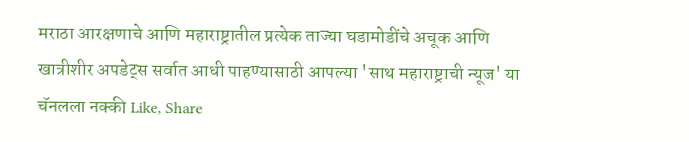मराठा आरक्षणाचे आणि महाराष्ट्रातील प्रत्येक ताज्या घडामोडींचे अचूक आणि खात्रीशीर अपडेट्स सर्वात आधी पाहण्यासाठी आपल्या 'साथ महाराष्ट्राची न्यूज' या चॅनलला नक्की Like, Share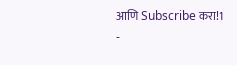आणि Subscribe करा!1
-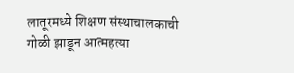लातूरमध्ये शिक्षण संस्थाचालकाची गोळी झाडून आत्महत्या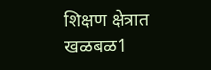शिक्षण क्षेत्रात खळबळ1